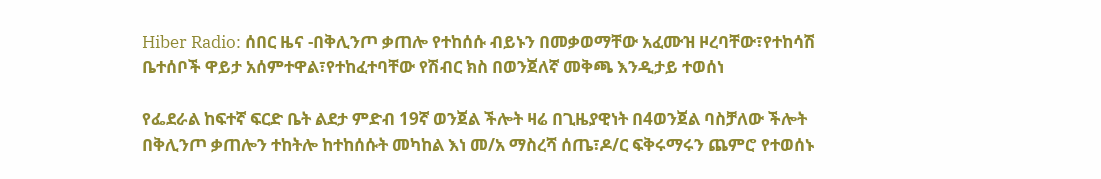Hiber Radio: ሰበር ዜና -በቅሊንጦ ቃጠሎ የተከሰሱ ብይኑን በመቃወማቸው አፈሙዝ ዞረባቸው፣የተከሳሽ ቤተሰቦች ዋይታ አሰምተዋል፣የተከፈተባቸው የሽብር ክስ በወንጀለኛ መቅጫ እንዲታይ ተወሰነ

የፌደራል ከፍተኛ ፍርድ ቤት ልደታ ምድብ 19ኛ ወንጀል ችሎት ዛሬ በጊዜያዊነት በ4ወንጀል ባስቻለው ችሎት በቅሊንጦ ቃጠሎን ተከትሎ ከተከሰሱት መካከል እነ መ/አ ማስረሻ ሰጤ፣ዶ/ር ፍቅሩማሩን ጨምሮ የተወሰኑ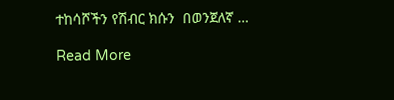ተከሳሾችን የሽብር ክሱን  በወንጀለኛ …

Read More